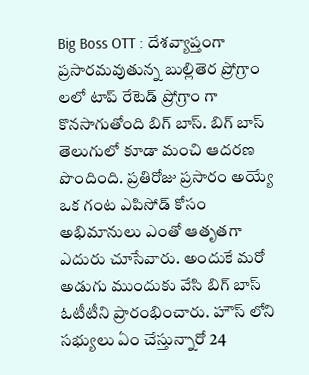Big Boss OTT : దేశవ్యాప్తంగా ప్రసారమవుతున్న బుల్లితెర ప్రోగ్రాం లలో టాప్ రేటెడ్ ప్రోగ్రాం గా కొనసాగుతోంది బిగ్ బాస్. బిగ్ బాస్ తెలుగులో కూడా మంచి ఆదరణ పొందింది. ప్రతిరోజు ప్రసారం అయ్యే ఒక గంట ఎపిసోడ్ కోసం అభిమానులు ఎంతో ఆతృతగా ఎదురు చూసేవారు. అందుకే మరో అడుగు ముందుకు వేసి బిగ్ బాస్ ఓటీటీని ప్రారంభించారు. హౌస్ లోని సభ్యులు ఏం చేస్తున్నారో 24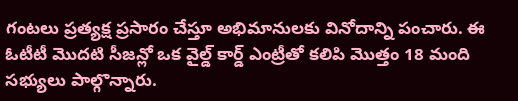గంటలు ప్రత్యక్ష ప్రసారం చేస్తూ అభిమానులకు వినోదాన్ని పంచారు. ఈ ఓటీటీ మొదటి సీజన్లో ఒక వైల్డ్ కార్డ్ ఎంట్రీతో కలిపి మొత్తం 18 మంది సభ్యులు పాల్గొన్నారు.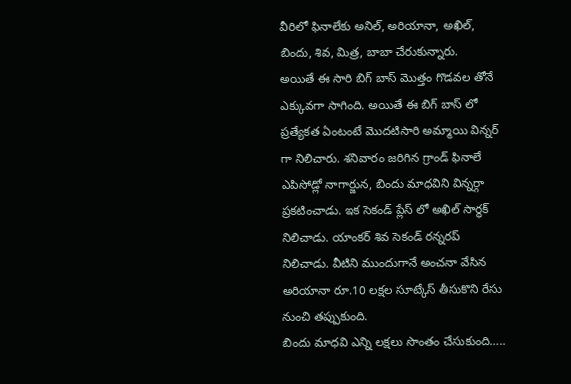వీరిలో ఫినాలేకు అనిల్, అరియానా, అఖిల్, బిందు, శివ, మిత్ర, బాబా చేరుకున్నారు.
అయితే ఈ సారి బిగ్ బాస్ మొత్తం గొడవల తోనే ఎక్కువగా సాగింది. అయితే ఈ బిగ్ బాస్ లో ప్రత్యేకత ఏంటంటే మొదటిసారి అమ్మాయి విన్నర్ గా నిలిచారు. శనివారం జరిగిన గ్రాండ్ ఫినాలే ఎపిసోడ్లో నాగార్జున, బిందు మాధవిని విన్నర్గా ప్రకటించాడు. ఇక సెకండ్ ప్లేస్ లో అఖిల్ సార్థక్ నిలిచాడు. యాంకర్ శివ సెకండ్ రన్నరప్ నిలిచాడు. వీటిని ముందుగానే అంచనా వేసిన అరియానా రూ.10 లక్షల సూట్కేస్ తీసుకొని రేసు నుంచి తప్పుకుంది.
బిందు మాధవి ఎన్ని లక్షలు సొంతం చేసుకుంది…..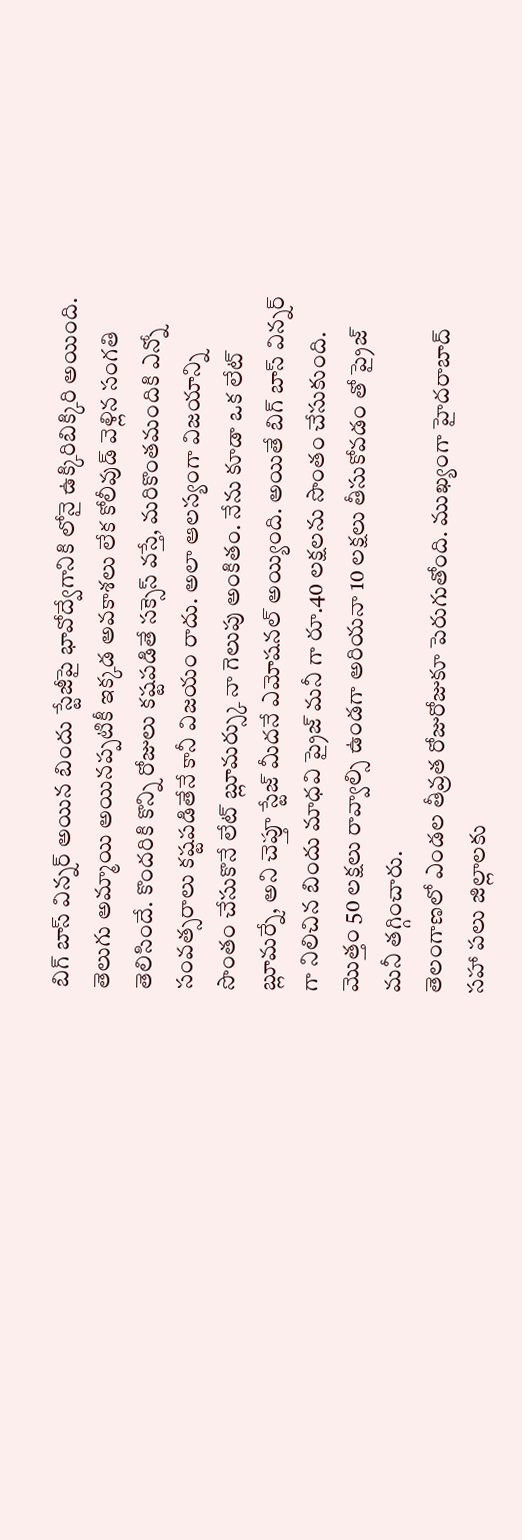బిగ్ బాస్ విన్నర్ అయిన బిందు స్టేజీపై భావోద్వేగానికి లోనై ఉక్కిరిబిక్కిరి అయింది. తెలుగు అమ్మాయి అయినప్పటికీ ఇక్కడ అవకాశలు లేక కోలీవుడ్ వెళ్లిన సంగతి తెలిసిందే. కొందరికి కొన్ని రోజులు కష్టపడితే సక్సెస్ వస్తే, మరికొంతమందికి ఎన్నో సంవత్సరాలు కష్టపడితేనే కానీ విజయం రాదు. అలా ఆలస్యంగా విజయాన్ని సొంతం చేసుకొనే లేట్ బ్లూమర్స్కు నా గెలుపు అంకితం. నేను కూడా ఒక లేట్ బ్లూమర్నే, అని చెప్తూ స్టేజ్ మీదనే ఎమోషనల్ అయ్యింది. అయితే బిగ్ బాస్ విన్నర్ గా నిలిచిన బిందు మాధవి ప్రైజ్ మనీ గా రూ.40 లక్షలను సొంతం చేసుకుంది. మొత్తం 50 లక్షలు రావ్వాల్సి ఉండగా అరియనా 10 లక్షలు తీసుకోవడం తో ప్రైజ్ మనీ తగ్గించారు.
తెలంగాణలో ఎండల తీవ్రత రోజురోజుకూ పెరుగుతోంది. ముఖ్యంగా హైదరాబాద్ సహా పలు జిల్లాలకు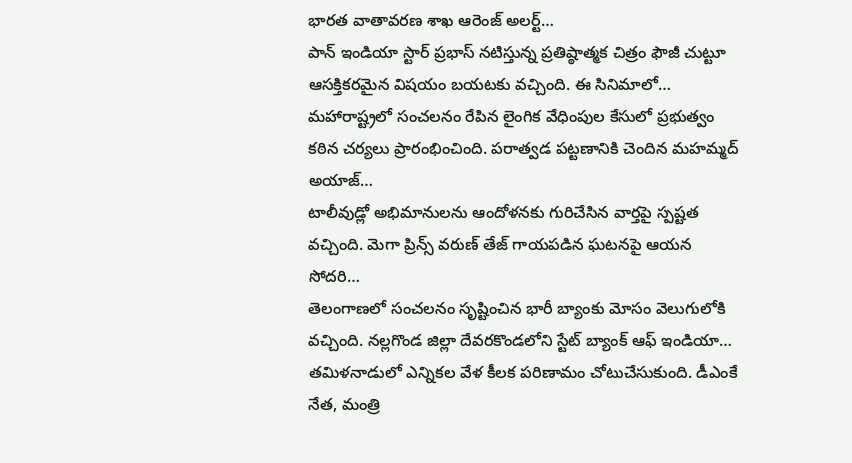భారత వాతావరణ శాఖ ఆరెంజ్ అలర్ట్…
పాన్ ఇండియా స్టార్ ప్రభాస్ నటిస్తున్న ప్రతిష్ఠాత్మక చిత్రం ఫౌజీ చుట్టూ ఆసక్తికరమైన విషయం బయటకు వచ్చింది. ఈ సినిమాలో…
మహారాష్ట్రలో సంచలనం రేపిన లైంగిక వేధింపుల కేసులో ప్రభుత్వం కఠిన చర్యలు ప్రారంభించింది. పరాత్వడ పట్టణానికి చెందిన మహమ్మద్ అయాజ్…
టాలీవుడ్లో అభిమానులను ఆందోళనకు గురిచేసిన వార్తపై స్పష్టత వచ్చింది. మెగా ప్రిన్స్ వరుణ్ తేజ్ గాయపడిన ఘటనపై ఆయన సోదరి…
తెలంగాణలో సంచలనం సృష్టించిన భారీ బ్యాంకు మోసం వెలుగులోకి వచ్చింది. నల్లగొండ జిల్లా దేవరకొండలోని స్టేట్ బ్యాంక్ ఆఫ్ ఇండియా…
తమిళనాడులో ఎన్నికల వేళ కీలక పరిణామం చోటుచేసుకుంది. డీఎంకే నేత, మంత్రి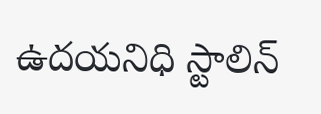ఉదయనిధి స్టాలిన్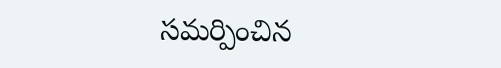సమర్పించిన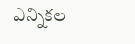ఎన్నికల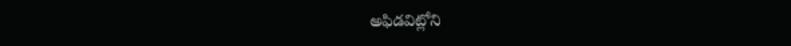అఫిడవిట్లోని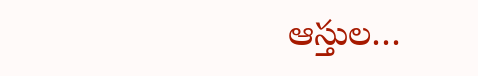ఆస్తుల…